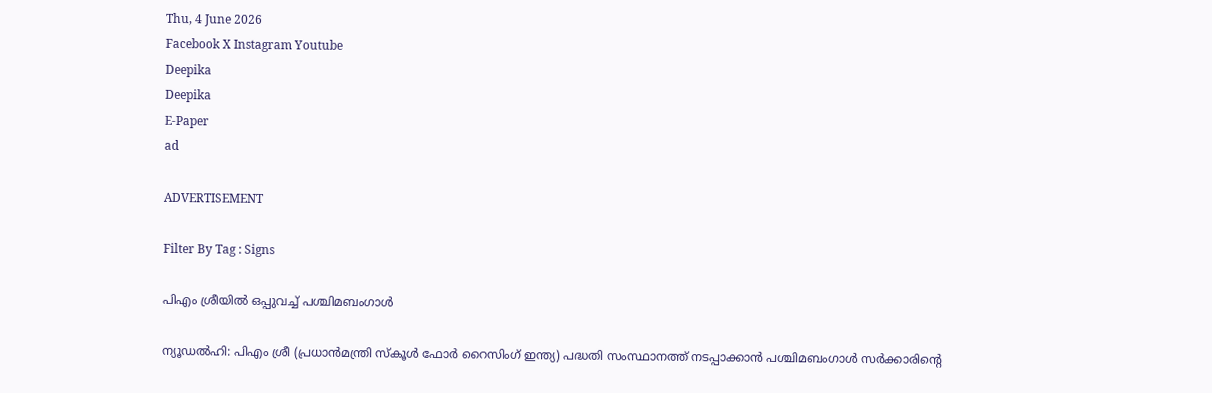Thu, 4 June 2026
Facebook X Instagram Youtube
Deepika
Deepika
E-Paper
ad

ADVERTISEMENT

Filter By Tag : Signs

പിഎം ശ്രീയിൽ ഒപ്പുവച്ച് പശ്ചിമബംഗാൾ

ന്യൂഡൽഹി: പിഎം ശ്രീ (പ്രധാൻമന്ത്രി സ്കൂൾ ഫോർ റൈസിംഗ് ഇന്ത്യ) പദ്ധതി സംസ്ഥാനത്ത് നടപ്പാക്കാൻ പശ്ചിമബംഗാൾ സർക്കാരിന്‍റെ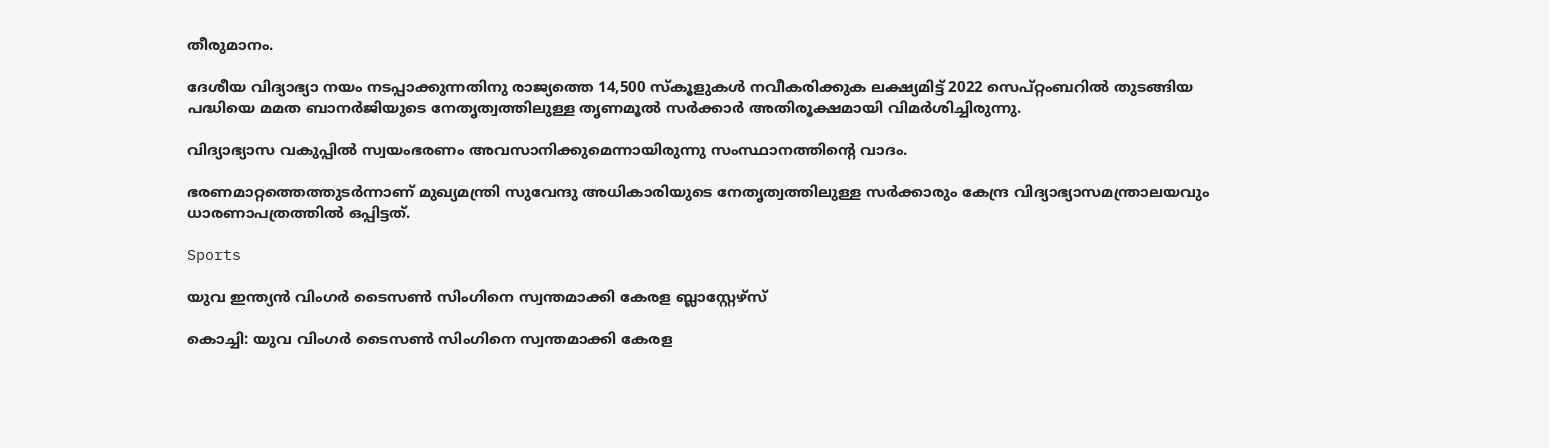തീരുമാനം.

ദേശീയ വിദ്യാഭ്യാ നയം നടപ്പാക്കുന്നതിനു രാജ്യത്തെ 14,500 സ്കൂളുകൾ നവീകരിക്കുക ലക്ഷ്യമിട്ട് 2022 സെപ്റ്റംബറിൽ തുടങ്ങിയ പദ്ധിയെ മമത ബാനർജിയുടെ നേതൃത്വത്തിലുള്ള തൃണമൂൽ സർക്കാർ അതിരൂക്ഷമായി വിമർശിച്ചിരുന്നു.

വിദ്യാഭ്യാസ വകുപ്പിൽ സ്വയംഭരണം അവസാനിക്കുമെന്നായിരുന്നു സംസ്ഥാനത്തിന്‍റെ വാദം.

ഭരണമാറ്റത്തെത്തുടർന്നാണ് മുഖ്യമന്ത്രി സുവേന്ദു അധികാരിയുടെ നേതൃത്വത്തിലുള്ള സർക്കാരും കേന്ദ്ര വിദ്യാഭ്യാസമന്ത്രാലയവും ധാരണാപത്രത്തിൽ ഒപ്പിട്ടത്.

Sports

യുവ ഇന്ത്യൻ വിംഗർ ടൈസൺ സിംഗിനെ സ്വന്തമാക്കി കേരള ബ്ലാസ്റ്റേഴ്‌സ്

കൊച്ചി: യുവ വിംഗർ ടൈസൺ സിംഗിനെ സ്വന്തമാക്കി കേരള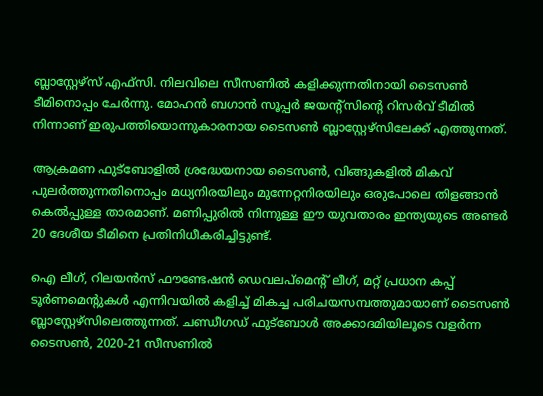ബ്ലാസ്റ്റേഴ്‌സ് എഫ്സി. നിലവിലെ സീസണിൽ കളിക്കുന്നതിനായി ടൈസൺ ടീമിനൊപ്പം ചേർന്നു. മോഹൻ ബഗാൻ സൂപ്പർ ജയന്‍റ്സിന്‍റെ റിസർവ് ടീമിൽ നിന്നാണ് ഇരുപത്തിയൊന്നുകാരനായ ടൈസൺ ബ്ലാസ്റ്റേഴ്‌സിലേക്ക് എത്തുന്നത്.

ആക്രമണ ഫുട്ബോളിൽ ശ്രദ്ധേയനായ ടൈസൺ, വിങ്ങുകളിൽ മികവ് പുലർത്തുന്നതിനൊപ്പം മധ്യനിരയിലും മുന്നേറ്റനിരയിലും ഒരുപോലെ തിളങ്ങാൻ കെൽപ്പുള്ള താരമാണ്. മണിപ്പുരിൽ നിന്നുള്ള ഈ യുവതാരം ഇന്ത്യയുടെ അണ്ടർ 20 ദേശീയ ടീമിനെ പ്രതിനിധീകരിച്ചിട്ടുണ്ട്.

ഐ ലീഗ്, റിലയൻസ് ഫൗണ്ടേഷൻ ഡെവലപ്‌മെന്‍റ് ലീഗ്, മറ്റ് പ്രധാന കപ്പ് ടൂർണമെന്‍റുകൾ എന്നിവയിൽ കളിച്ച് മികച്ച പരിചയസമ്പത്തുമായാണ് ടൈസൺ ബ്ലാസ്റ്റേഴ്‌സിലെത്തുന്നത്. ചണ്ഡീഗഡ് ഫുട്ബോൾ അക്കാദമിയിലൂടെ വളർന്ന ടൈസൺ, 2020-21 സീസണിൽ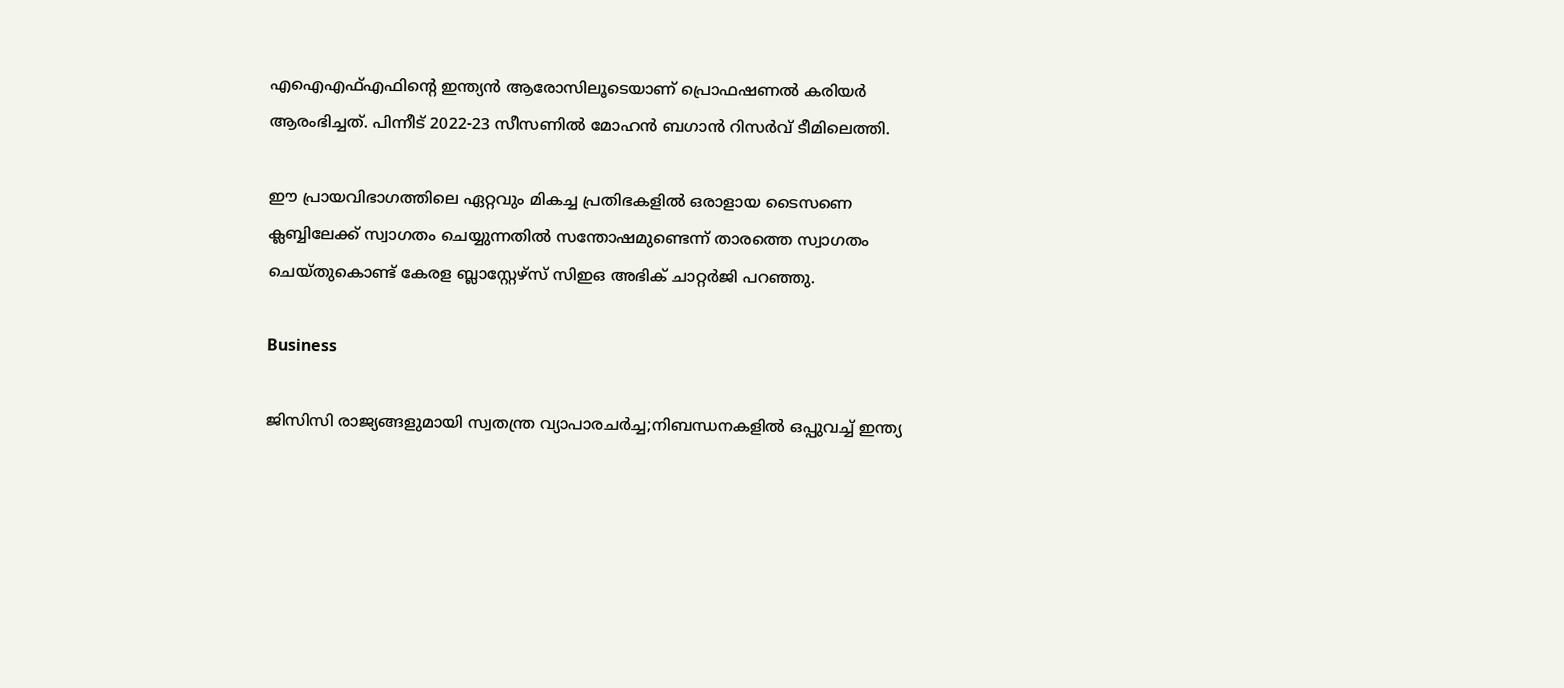എഐഎഫ്എഫിന്റെ ഇന്ത്യൻ ആരോസിലൂടെയാണ് പ്രൊഫഷണൽ കരിയർ ആരംഭിച്ചത്. പിന്നീട് 2022-23 സീസണിൽ മോഹൻ ബഗാൻ റിസർവ് ടീമിലെത്തി.

ഈ പ്രായവിഭാഗത്തിലെ ഏറ്റവും മികച്ച പ്രതിഭകളിൽ ഒരാളായ ടൈസണെ ക്ലബ്ബിലേക്ക് സ്വാഗതം ചെയ്യുന്നതിൽ സന്തോഷമുണ്ടെന്ന് താരത്തെ സ്വാഗതം ചെയ്തുകൊണ്ട് കേരള ബ്ലാസ്റ്റേഴ്‌സ് സിഇഒ അഭിക് ചാറ്റർജി പറഞ്ഞു.

Business

ജിസിസി രാജ്യങ്ങളുമായി സ്വതന്ത്ര വ്യാപാരചർച്ച;നിബന്ധനകളിൽ ഒപ്പുവച്ച് ഇന്ത്യ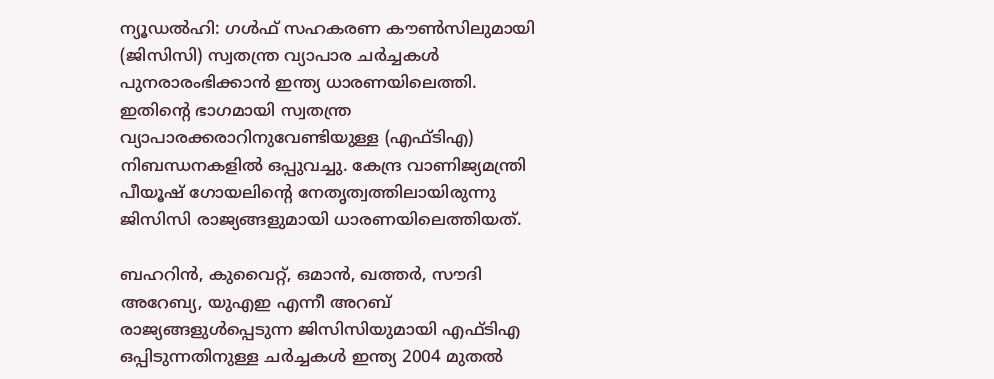ന്യൂഡൽഹി: ഗൾഫ് സഹകരണ കൗണ്‍സിലുമായി (ജിസിസി) സ്വതന്ത്ര വ്യാപാര ചർച്ചകൾ പുനരാരംഭിക്കാൻ ഇന്ത്യ ധാരണയിലെത്തി. ഇതിന്‍റെ ഭാഗമായി സ്വതന്ത്ര വ്യാപാരക്കരാറിനുവേണ്ടിയുള്ള (എഫ്ടിഎ) നിബന്ധനകളിൽ ഒപ്പുവച്ചു. കേന്ദ്ര വാണിജ്യമന്ത്രി പീയൂഷ് ഗോയലിന്‍റെ നേതൃത്വത്തിലായിരുന്നു ജിസിസി രാജ്യങ്ങളുമായി ധാരണയിലെത്തിയത്.

ബഹറിൻ, കുവൈറ്റ്, ഒമാൻ, ഖത്തർ, സൗദി അറേബ്യ, യുഎഇ എന്നീ അറബ് രാജ്യങ്ങളുൾപ്പെടുന്ന ജിസിസിയുമായി എഫ്ടിഎ ഒപ്പിടുന്നതിനുള്ള ചർച്ചകൾ ഇന്ത്യ 2004 മുതൽ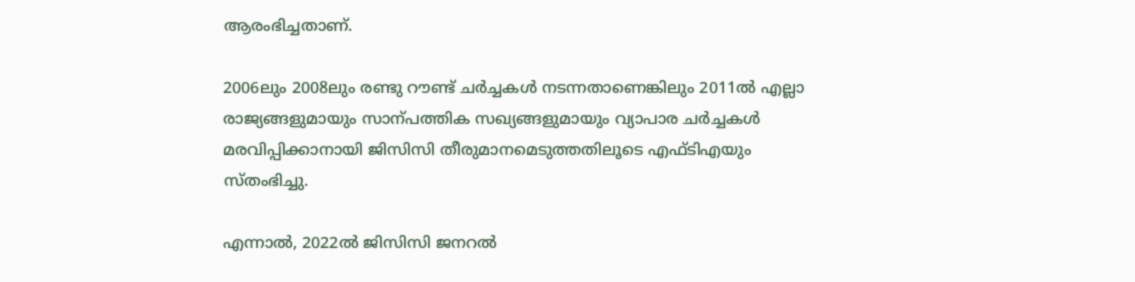ആരംഭിച്ചതാണ്.

2006ലും 2008ലും രണ്ടു റൗണ്ട് ചർച്ചകൾ നടന്നതാണെങ്കിലും 2011ൽ എല്ലാ രാജ്യങ്ങളുമായും സാന്പത്തിക സഖ്യങ്ങളുമായും വ്യാപാര ചർച്ചകൾ മരവിപ്പിക്കാനായി ജിസിസി തീരുമാനമെടുത്തതിലൂടെ എഫ്ടിഎയും സ്തംഭിച്ചു.

എന്നാൽ, 2022ൽ ജിസിസി ജനറൽ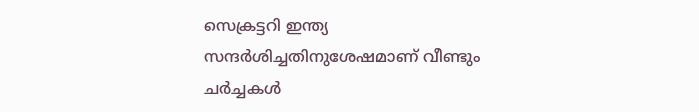സെക്രട്ടറി ഇന്ത്യ സന്ദർശിച്ചതിനുശേഷമാണ് വീണ്ടും ചർച്ചകൾ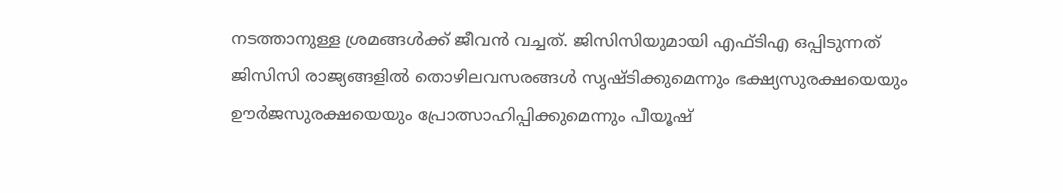നടത്താനുള്ള ശ്രമങ്ങൾക്ക് ജീവൻ വച്ചത്. ജിസിസിയുമായി എഫ്ടിഎ ഒപ്പിടുന്നത് ജിസിസി രാജ്യങ്ങളിൽ തൊഴിലവസരങ്ങൾ സൃഷ്‌ടിക്കുമെന്നും ഭക്ഷ്യസുരക്ഷയെയും ഊർജസുരക്ഷയെയും പ്രോത്സാഹിപ്പിക്കുമെന്നും പീയൂഷ്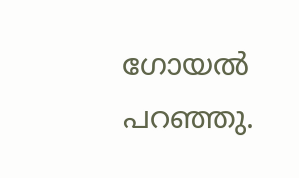ഗോയൽ പറഞ്ഞു.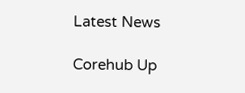Latest News

Corehub Up